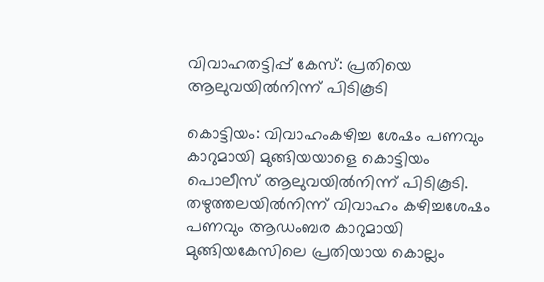വിവാഹതട്ടിപ്പ് കേസ്: പ്രതിയെ ആലുവയിൽനിന്ന് പിടികൂടി

കൊട്ടിയം: വിവാഹംകഴിച്ച ശേഷം പണവും കാറുമായി മുങ്ങിയയാളെ കൊട്ടിയം പൊലീസ് ആലുവയിൽനിന്ന് പിടികൂടി. തഴുത്തലയിൽനിന്ന് വിവാഹം കഴിച്ചശേഷം പണവും ആഡംബര കാറുമായി മുങ്ങിയകേസിലെ പ്രതിയായ കൊല്ലം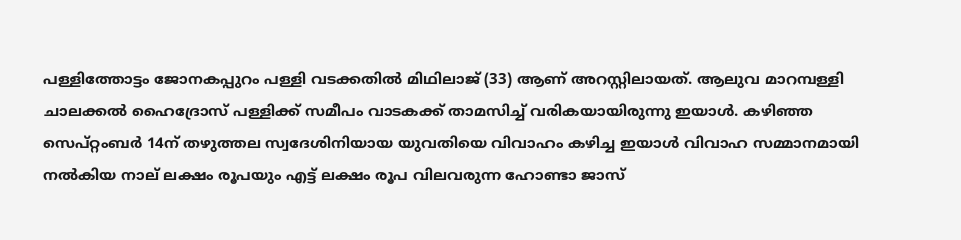പള്ളിത്തോട്ടം ജോനകപ്പുറം പള്ളി വടക്കതിൽ മിഥിലാജ് (33) ആണ് അറസ്റ്റിലായത്. ആലുവ മാറമ്പള്ളി ചാലക്കൽ ഹൈദ്രോസ് പള്ളിക്ക് സമീപം വാടകക്ക് താമസിച്ച് വരികയായിരുന്നു ഇയാൾ. കഴിഞ്ഞ സെപ്റ്റംബർ 14ന് തഴുത്തല സ്വദേശിനിയായ യുവതിയെ വിവാഹം കഴിച്ച ഇയാൾ വിവാഹ സമ്മാനമായി നൽകിയ നാല് ലക്ഷം രൂപയും എട്ട് ലക്ഷം രൂപ വിലവരുന്ന ഹോണ്ടാ ജാസ്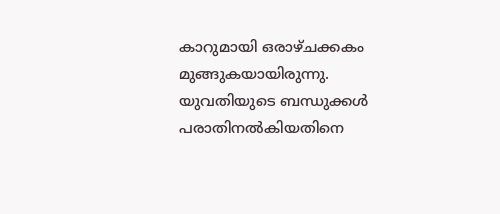കാറുമായി ഒരാഴ്ചക്കകം മുങ്ങുകയായിരുന്നു. യുവതിയുടെ ബന്ധുക്കൾ പരാതിനൽകിയതിനെ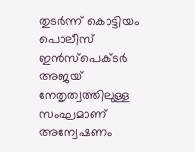തുടർന്ന് കൊട്ടിയം പൊലീസ് ഇൻസ്പെക്ടർ അജയ് നേതൃത്വത്തിലുള്ള സംഘമാണ് അന്വേഷണം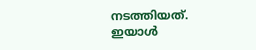നടത്തിയത്. ഇയാൾ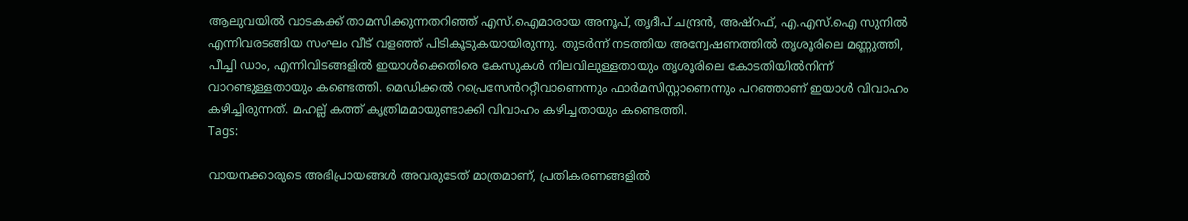ആലുവയിൽ വാടകക്ക് താമസിക്കുന്നതറിഞ്ഞ് എസ്.ഐമാരായ അനൂപ്, തൃദീപ് ചന്ദ്രൻ, അഷ്റഫ്, എ.എസ്.ഐ സുനിൽ എന്നിവരടങ്ങിയ സംഘം വീട് വളഞ്ഞ് പിടികൂടുകയായിരുന്നു. തുടർന്ന് നടത്തിയ അന്വേഷണത്തിൽ തൃശൂരിലെ മണ്ണുത്തി, പീച്ചി ഡാം, എന്നിവിടങ്ങളിൽ ഇയാൾക്കെതിരെ കേസുകൾ നിലവിലുള്ളതായും തൃശൂരിലെ കോടതിയിൽനിന്ന് വാറണ്ടുള്ളതായും കണ്ടെത്തി. മെഡിക്കൽ റപ്രെസേൻററ്റീവാണെന്നും ഫാർമസിസ്റ്റാണെന്നും പറഞ്ഞാണ് ഇയാൾ വിവാഹം കഴിച്ചിരുന്നത്. മഹല്ല് കത്ത് കൃത്രിമമായുണ്ടാക്കി വിവാഹം കഴിച്ചതായും കണ്ടെത്തി.
Tags:

വായനക്കാരുടെ അഭിപ്രായങ്ങള്‍ അവരുടേത് മാത്രമാണ്, പ്രതികരണങ്ങളിൽ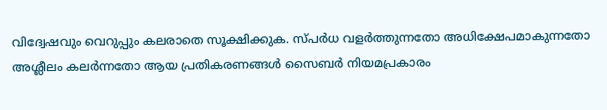വിദ്വേഷവും വെറുപ്പും കലരാതെ സൂക്ഷിക്കുക. സ്പർധ വളർത്തുന്നതോ അധിക്ഷേപമാകുന്നതോ അശ്ലീലം കലർന്നതോ ആയ പ്രതികരണങ്ങൾ സൈബർ നിയമപ്രകാരം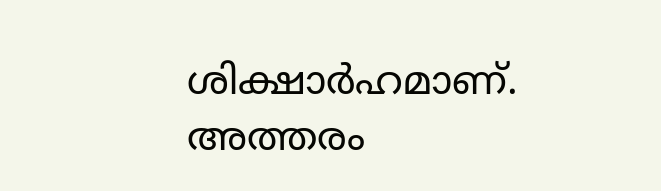ശിക്ഷാർഹമാണ്. അത്തരം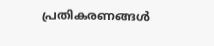പ്രതികരണങ്ങൾ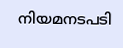നിയമനടപടി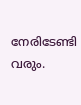നേരിടേണ്ടി വരും.